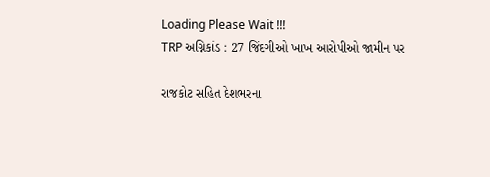Loading Please Wait !!!
TRP અગ્નિકાંડ : 27 જિંદગીઓ ખાખ આરોપીઓ જામીન પર

રાજકોટ સહિત દેશભરના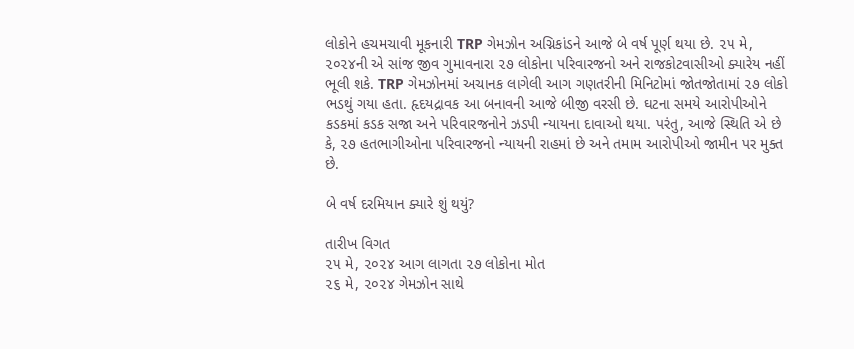લોકોને હચમચાવી મૂકનારી TRP ગેમઝોન અગ્નિકાંડને આજે બે વર્ષ પૂર્ણ થયા છે. ૨૫ મે, ૨૦૨૪ની એ સાંજ જીવ ગુમાવનારા ૨૭ લોકોના પરિવારજનો અને રાજકોટવાસીઓ ક્યારેય નહીં ભૂલી શકે. TRP ગેમઝોનમાં અચાનક લાગેલી આગ ગણતરીની મિનિટોમાં જોતજોતામાં ૨૭ લોકો ભડથું ગયા હતા. હૃદયદ્રાવક આ બનાવની આજે બીજી વરસી છે. ઘટના સમયે આરોપીઓને કડકમાં કડક સજા અને પરિવારજનોને ઝડપી ન્યાયના દાવાઓ થયા. પરંતુ, આજે સ્થિતિ એ છે કે, ૨૭ હતભાગીઓના પરિવારજનો ન્યાયની રાહમાં છે અને તમામ આરોપીઓ જામીન પર મુક્ત છે.

બે વર્ષ દરમિયાન ક્યારે શું થયું?

તારીખ વિગત
૨૫ મે, ૨૦૨૪ આગ લાગતા ૨૭ લોકોના મોત
૨૬ મે, ૨૦૨૪ ગેમઝોન સાથે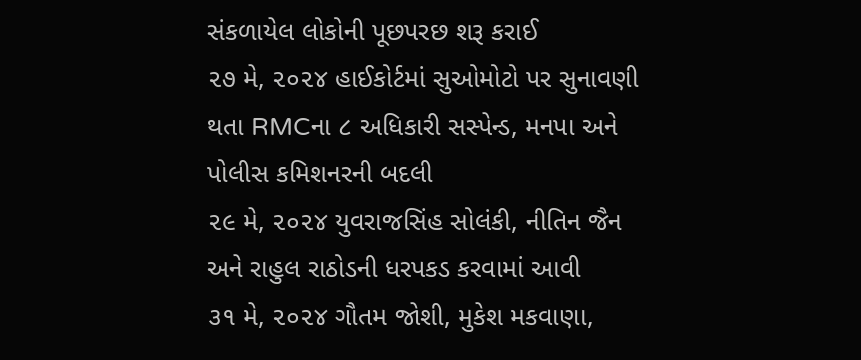સંકળાયેલ લોકોની પૂછપરછ શરૂ કરાઈ
૨૭ મે, ૨૦૨૪ હાઈકોર્ટમાં સુઓમોટો પર સુનાવણી થતા RMCના ૮ અધિકારી સસ્પેન્ડ, મનપા અને પોલીસ કમિશનરની બદલી
૨૯ મે, ૨૦૨૪ યુવરાજસિંહ સોલંકી, નીતિન જૈન અને રાહુલ રાઠોડની ધરપકડ કરવામાં આવી
૩૧ મે, ૨૦૨૪ ગૌતમ જોશી, મુકેશ મકવાણા,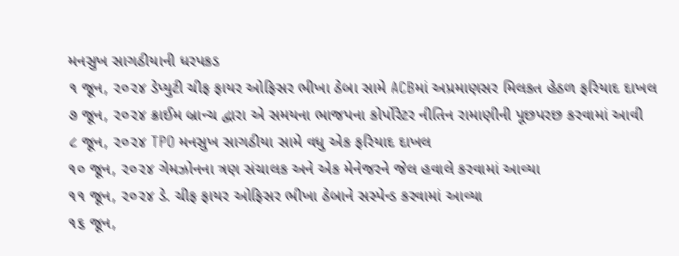મનસુખ સાગઠીયાની ધરપકડ
૧ જૂન, ૨૦૨૪ ડેપ્યુટી ચીફ ફાયર ઓફિસર ભીખા ઠેબા સામે ACBમાં અપ્રમાણસર મિલકત હેઠળ ફરિયાદ દાખલ
૭ જૂન, ૨૦૨૪ ક્રાઈમ બ્રાન્ચ દ્વારા એ સમયના ભાજપના કોર્પોરેટર નીતિન રામાણીની પૂછપરછ કરવામાં આવી
૮ જૂન, ૨૦૨૪ TPO મનસુખ સાગઠીયા સામે વધુ એક ફરિયાદ દાખલ
૧૦ જૂન, ૨૦૨૪ ગેમઝોનના ત્રણ સંચાલક અને એક મેનેજરને જેલ હવાલે કરવામાં આવ્યા
૧૧ જૂન, ૨૦૨૪ ડે. ચીફ ફાયર ઓફિસર ભીખા ઠેબાને સસ્પેન્ડ કરવામાં આવ્યા
૧૬ જૂન,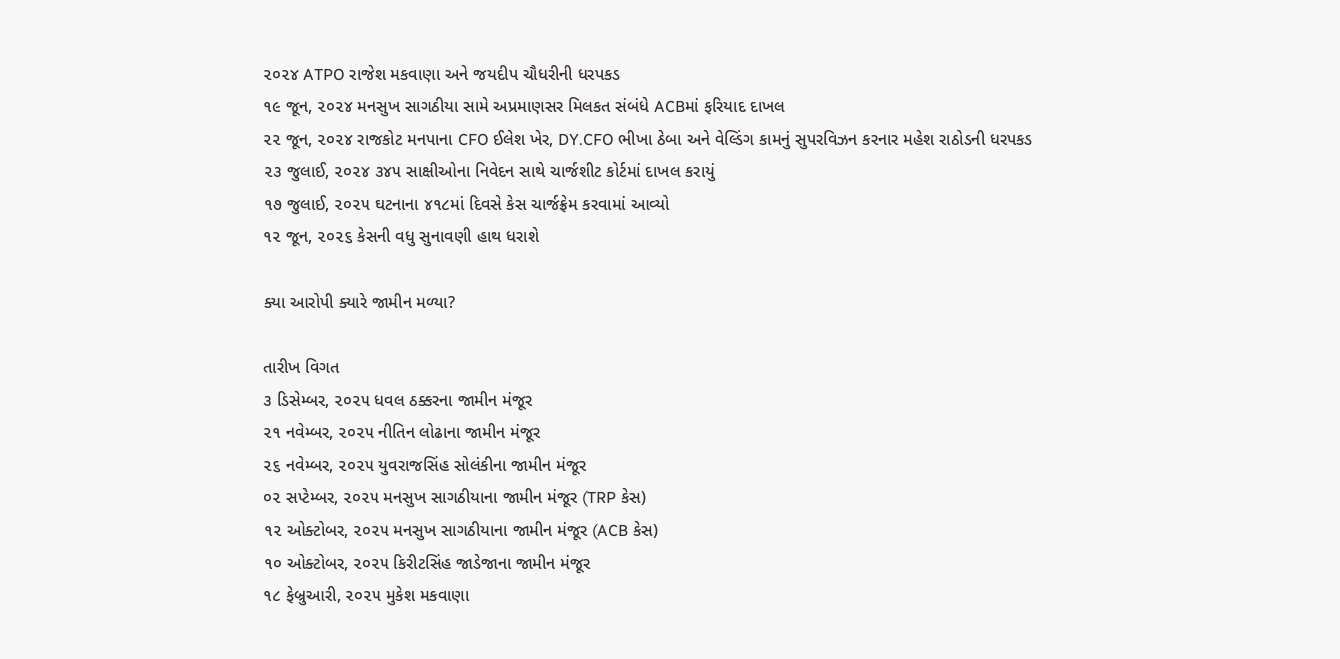૨૦૨૪ ATPO રાજેશ મકવાણા અને જયદીપ ચૌધરીની ધરપકડ
૧૯ જૂન, ૨૦૨૪ મનસુખ સાગઠીયા સામે અપ્રમાણસર મિલકત સંબંધે ACBમાં ફરિયાદ દાખલ
૨૨ જૂન, ૨૦૨૪ રાજકોટ મનપાના CFO ઈલેશ ખેર, DY.CFO ભીખા ઠેબા અને વેલ્ડિંગ કામનું સુપરવિઝન કરનાર મહેશ રાઠોડની ધરપકડ
૨૩ જુલાઈ, ૨૦૨૪ ૩૪૫ સાક્ષીઓના નિવેદન સાથે ચાર્જશીટ કોર્ટમાં દાખલ કરાયું
૧૭ જુલાઈ, ૨૦૨૫ ઘટનાના ૪૧૮માં દિવસે કેસ ચાર્જફ્રેમ કરવામાં આવ્યો
૧૨ જૂન, ૨૦૨૬ કેસની વધુ સુનાવણી હાથ ધરાશે

ક્યા આરોપી ક્યારે જામીન મળ્યા?

તારીખ વિગત
૩ ડિસેમ્બર, ૨૦૨૫ ધવલ ઠક્કરના જામીન મંજૂર
૨૧ નવેમ્બર, ૨૦૨૫ નીતિન લોઢાના જામીન મંજૂર
૨૬ નવેમ્બર, ૨૦૨૫ યુવરાજસિંહ સોલંકીના જામીન મંજૂર
૦૨ સપ્ટેમ્બર, ૨૦૨૫ મનસુખ સાગઠીયાના જામીન મંજૂર (TRP કેસ)
૧૨ ઓક્ટોબર, ૨૦૨૫ મનસુખ સાગઠીયાના જામીન મંજૂર (ACB કેસ)
૧૦ ઓક્ટોબર, ૨૦૨૫ કિરીટસિંહ જાડેજાના જામીન મંજૂર
૧૮ ફેબ્રુઆરી, ૨૦૨૫ મુકેશ મકવાણા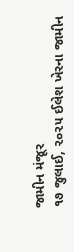જામીન મંજૂર
૧૭ જુલાઈ, ૨૦૨૫ ઈલેશ ખેરના જામીન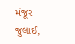મંજૂર
જુલાઈ,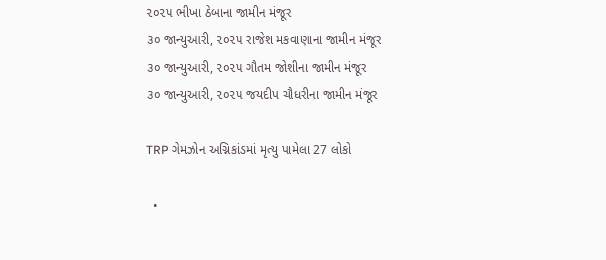૨૦૨૫ ભીખા ઠેબાના જામીન મંજૂર
૩૦ જાન્યુઆરી, ૨૦૨૫ રાજેશ મકવાણાના જામીન મંજૂર
૩૦ જાન્યુઆરી, ૨૦૨૫ ગૌતમ જોશીના જામીન મંજૂર
૩૦ જાન્યુઆરી, ૨૦૨૫ જયદીપ ચૌધરીના જામીન મંજૂર

TRP ગેમઝોન અગ્નિકાંડમાં મૃત્યુ પામેલા 27 લોકો

  •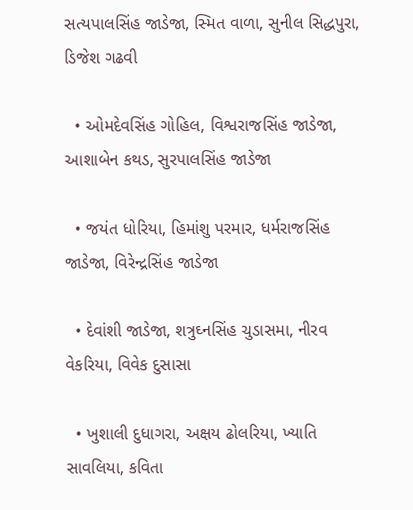સત્યપાલસિંહ જાડેજા, સ્મિત વાળા, સુનીલ સિદ્ધપુરા, ડિજેશ ગઢવી

  • ઓમદેવસિંહ ગોહિલ, વિશ્વરાજસિંહ જાડેજા, આશાબેન કથડ, સુરપાલસિંહ જાડેજા

  • જયંત ધોરિયા, હિમાંશુ પરમાર, ધર્મરાજસિંહ જાડેજા, વિરેન્દ્રસિંહ જાડેજા

  • દેવાંશી જાડેજા, શત્રુઘ્નસિંહ ચુડાસમા, નીરવ વેકરિયા, વિવેક દુસાસા

  • ખુશાલી દુધાગરા, અક્ષય ઢોલરિયા, ખ્યાતિ સાવલિયા, કવિતા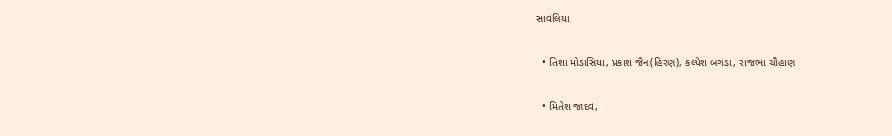સાવલિયા

  • તિશા મોડાસિયા, પ્રકાશ જૈન(હિરણ), કલ્પેશ બગડા, રાજભા ચૌહાણ

  • મિતેશ જાદવ,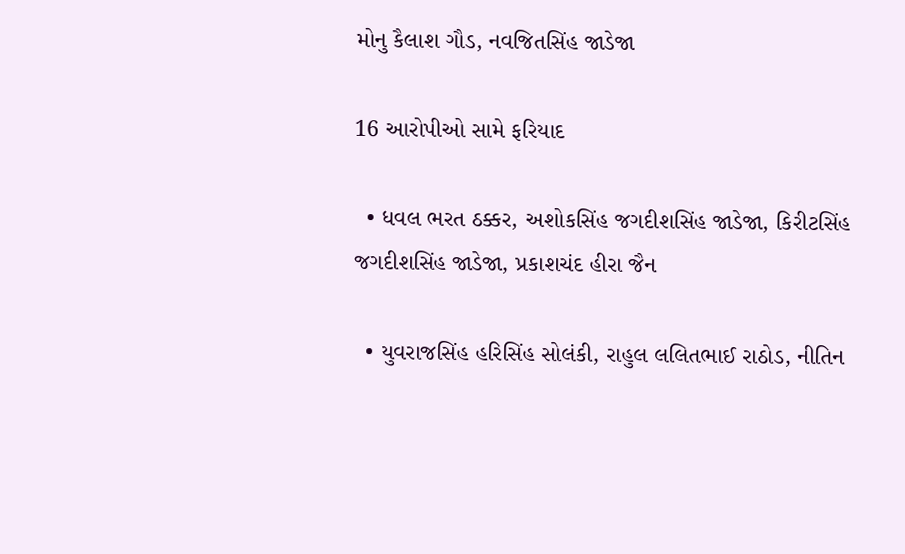મોનુ કૈલાશ ગૌડ, નવજિતસિંહ જાડેજા

16 આરોપીઓ સામે ફરિયાદ

  • ધવલ ભરત ઠક્કર, અશોકસિંહ જગદીશસિંહ જાડેજા, કિરીટસિંહ જગદીશસિંહ જાડેજા, પ્રકાશચંદ હીરા જૈન

  • યુવરાજસિંહ હરિસિંહ સોલંકી, રાહુલ લલિતભાઈ રાઠોડ, નીતિન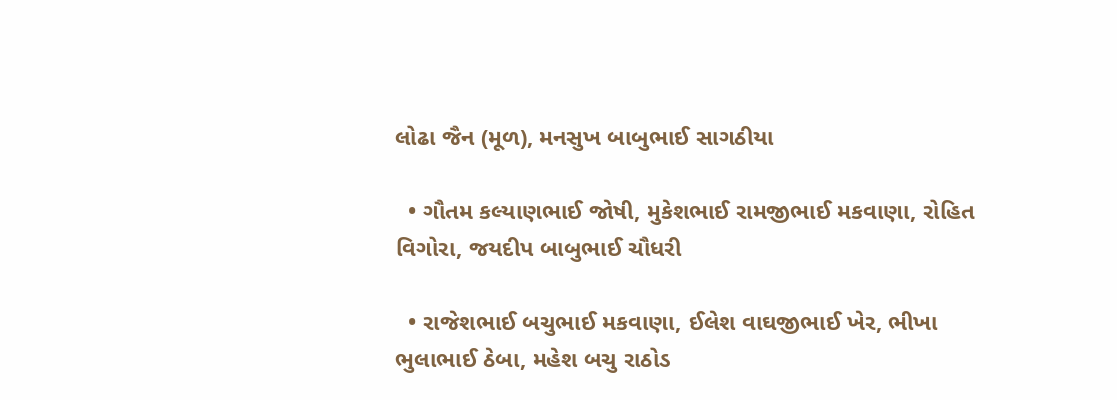લોઢા જૈન (મૂળ), મનસુખ બાબુભાઈ સાગઠીયા

  • ગૌતમ કલ્યાણભાઈ જોષી, મુકેશભાઈ રામજીભાઈ મકવાણા, રોહિત વિગોરા, જયદીપ બાબુભાઈ ચૌધરી

  • રાજેશભાઈ બચુભાઈ મકવાણા, ઈલેશ વાઘજીભાઈ ખેર, ભીખા ભુલાભાઈ ઠેબા, મહેશ બચુ રાઠોડ